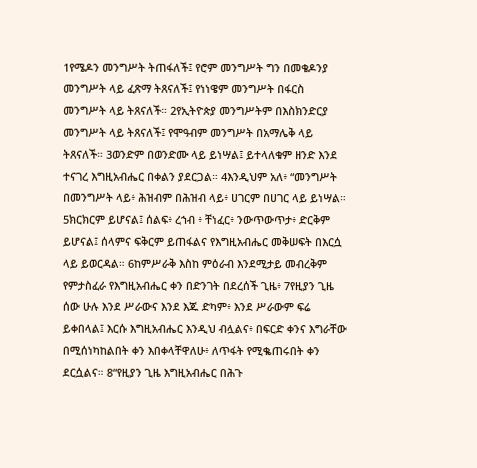1የሜዶን መንግሥት ትጠፋለች፤ የሮም መንግሥት ግን በመቄዶንያ መንግሥት ላይ ፈጽማ ትጸናለች፤ የነነዌም መንግሥት በፋርስ መንግሥት ላይ ትጸናለች። 2የኢትዮጵያ መንግሥትም በእስክንድርያ መንግሥት ላይ ትጸናለች፤ የሞዓብም መንግሥት በአማሌቅ ላይ ትጸናለች። 3ወንድም በወንድሙ ላይ ይነሣል፤ ይተላለቁም ዘንድ እንደ ተናገረ እግዚአብሔር በቀልን ያደርጋል። 4እንዲህም አለ፥ “መንግሥት በመንግሥት ላይ፥ ሕዝብም በሕዝብ ላይ፥ ሀገርም በሀገር ላይ ይነሣል። 5ክርክርም ይሆናል፤ ሰልፍ፥ ረኀብ ፥ ቸነፈር፥ ንውጥውጥታ፥ ድርቅም ይሆናል፤ ሰላምና ፍቅርም ይጠፋልና የእግዚአብሔር መቅሠፍት በእርሷ ላይ ይወርዳል። 6ከምሥራቅ እስከ ምዕራብ እንደሚታይ መብረቅም የምታስፈራ የእግዚአብሔር ቀን በድንገት በደረሰች ጊዜ፥ 7የዚያን ጊዜ ሰው ሁሉ እንደ ሥራውና እንደ እጁ ድካም፥ እንደ ሥራውም ፍሬ ይቀበላል፤ እርሱ እግዚአብሔር እንዲህ ብሏልና፥ በፍርድ ቀንና እግራቸው በሚሰነካከልበት ቀን እበቀላቸዋለሁ፥ ለጥፋት የሚቈጠሩበት ቀን ደርሷልና። 8“የዚያን ጊዜ እግዚአብሔር በሕጉ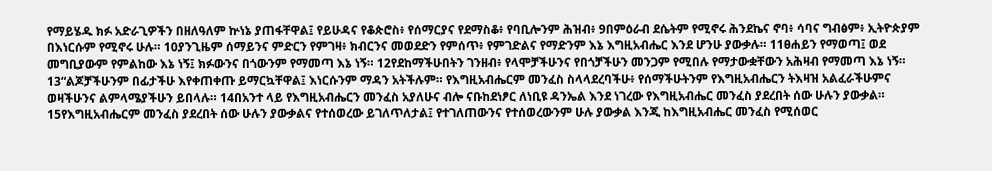የማይሄዱ ክፉ አድራጊዎችን በዘለዓለም ኵነኔ ያጠፋቸዋል፤ የይሁዳና የቆጵሮስ፥ የሰማርያና የደማስቆ፥ የባቢሎንም ሕዝብ፥ 9በምዕራብ ደሴትም የሚኖሩ ሕንደኬና ኖባ፥ ሳባና ግብፅም፥ ኢትዮጵያም በእነርሱም የሚኖሩ ሁሉ። 10ያንጊዜም ሰማይንና ምድርን የምገዛ፥ ክብርንና መወደድን የምሰጥ፥ የምገድልና የማድንም እኔ እግዚአብሔር እንደ ሆንሁ ያውቃሉ። 11ፀሐይን የማወጣ፤ ወደ መግቢያውም የምልከው እኔ ነኝ፤ ክፉውንና በጎውንም የማመጣ እኔ ነኝ። 12የደከማችሁበትን ገንዘብ፥ የላሞቻችሁንና የበጎቻችሁን መንጋም የሚበሉ የማታውቋቸውን አሕዛብ የማመጣ እኔ ነኝ። 13“ልጆቻችሁንም በፊታችሁ እየቀጠቀጡ ይማርኳቸዋል፤ እነርሱንም ማዳን አትችሉም። የእግዚአብሔርም መንፈስ ስላላደረባችሁ፥ የሰማችሁትንም የእግዚአብሔርን ትእዛዝ አልፈራችሁምና ወዛችሁንና ልምላሜያችሁን ይበላሉ። 14በአንተ ላይ የእግዚአብሔርን መንፈስ አያለሁና ብሎ ናቡከደነፆር ለነቢዩ ዳንኤል እንደ ነገረው የእግዚአብሔር መንፈስ ያደረበት ሰው ሁሉን ያውቃል። 15የእግዚአብሔርም መንፈስ ያደረበት ሰው ሁሉን ያውቃልና የተሰወረው ይገለጥለታል፤ የተገለጠውንና የተሰወረውንም ሁሉ ያውቃል እንጂ ከእግዚአብሔር መንፈስ የሚሰወር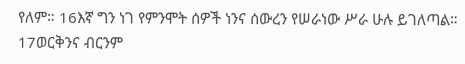የለም። 16እኛ ግን ነገ የምንሞት ሰዎች ነንና ሰውረን የሠራነው ሥራ ሁሉ ይገለጣል። 17ወርቅንና ብርንም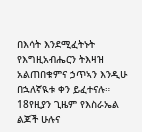በእሳት እንደሚፈትኑት የእግዚአብሔርን ትእዛዝ አልጠበቁምና ኃጥኣን እንዲሁ በኋለኛዪቱ ቀን ይፈተናሉ። 18የዚያን ጊዜም የእስራኤል ልጆች ሁሉና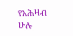የአሕዛብ ሁሉ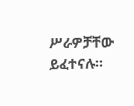ሥራዎቻቸው ይፈተናሉ።